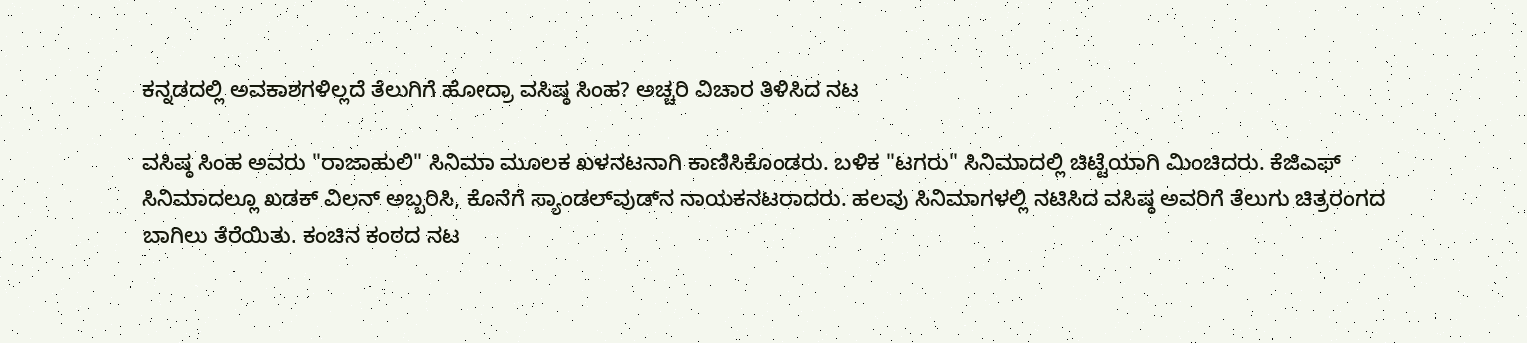ಕನ್ನಡದಲ್ಲಿ ಅವಕಾಶಗಳಿಲ್ಲದೆ ತೆಲುಗಿಗೆ ಹೋದ್ರಾ ವಸಿಷ್ಠ ಸಿಂಹ? ಅಚ್ಚರಿ ವಿಚಾರ ತಿಳಿಸಿದ ನಟ

ವಸಿಷ್ಠ ಸಿಂಹ ಅವರು "ರಾಜಾಹುಲಿ" ಸಿನಿಮಾ ಮೂಲಕ ಖಳನಟನಾಗಿ ಕಾಣಿಸಿಕೊಂಡರು. ಬಳಿಕ "ಟಗರು" ಸಿನಿಮಾದಲ್ಲಿ ಚಿಟ್ಟೆಯಾಗಿ ಮಿಂಚಿದರು. ಕೆಜಿಎಫ್‌ ಸಿನಿಮಾದಲ್ಲೂ ಖಡಕ್‌ ವಿಲನ್‌ ಅಬ್ಬರಿಸಿ, ಕೊನೆಗೆ ಸ್ಯಾಂಡಲ್‌ವುಡ್‌ನ ನಾಯಕನಟರಾದರು. ಹಲವು ಸಿನಿಮಾಗಳಲ್ಲಿ ನಟಿಸಿದ ವಸಿಷ್ಠ ಅವರಿಗೆ ತೆಲುಗು ಚಿತ್ರರಂಗದ ಬಾಗಿಲು ತೆರೆಯಿತು. ಕಂಚಿನ ಕಂಠದ ನಟ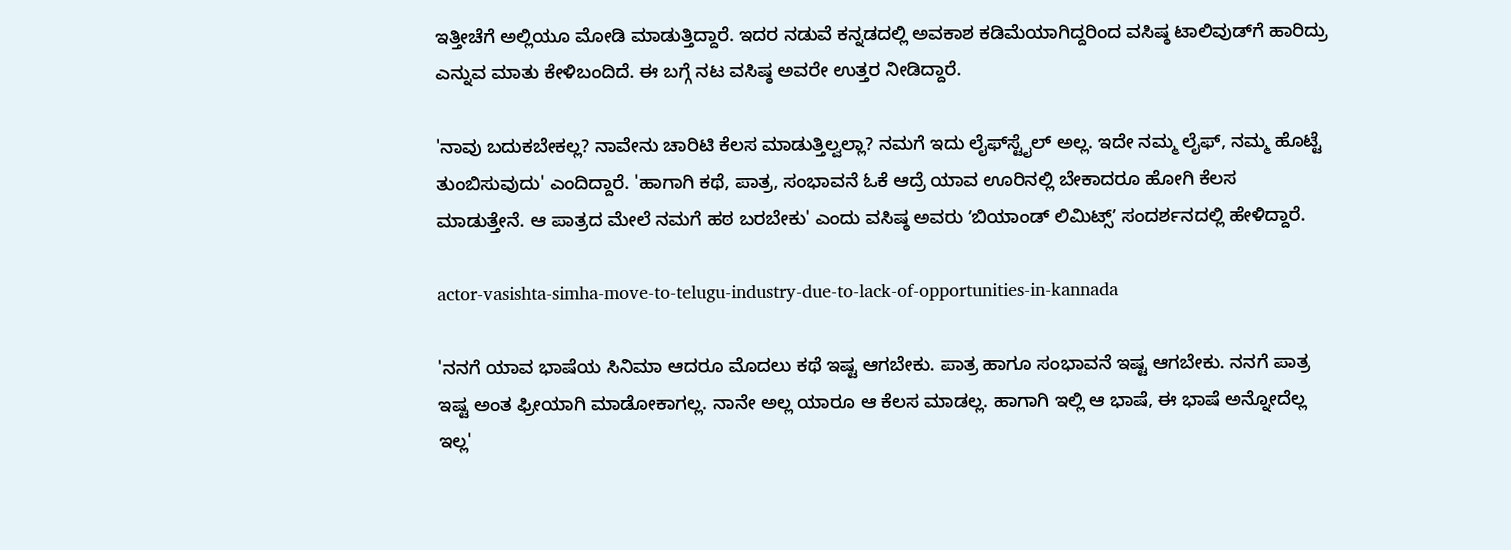ಇತ್ತೀಚೆಗೆ ಅಲ್ಲಿಯೂ ಮೋಡಿ ಮಾಡುತ್ತಿದ್ದಾರೆ. ಇದರ ನಡುವೆ ಕನ್ನಡದಲ್ಲಿ ಅವಕಾಶ ಕಡಿಮೆಯಾಗಿದ್ದರಿಂದ ವಸಿಷ್ಠ ಟಾಲಿವುಡ್‌ಗೆ ಹಾರಿದ್ರು ಎನ್ನುವ ಮಾತು ಕೇಳಿಬಂದಿದೆ. ಈ ಬಗ್ಗೆ ನಟ ವಸಿಷ್ಠ ಅವರೇ ಉತ್ತರ ನೀಡಿದ್ದಾರೆ.

'ನಾವು ಬದುಕಬೇಕಲ್ಲ? ನಾವೇನು ಚಾರಿಟಿ ಕೆಲಸ ಮಾಡುತ್ತಿಲ್ವಲ್ಲಾ? ನಮಗೆ ಇದು ಲೈಫ್‌ಸ್ಟೈಲ್‌ ಅಲ್ಲ. ಇದೇ ನಮ್ಮ ಲೈಫ್‌, ನಮ್ಮ ಹೊಟ್ಟೆ ತುಂಬಿಸುವುದು' ಎಂದಿದ್ದಾರೆ. 'ಹಾಗಾಗಿ ಕಥೆ, ಪಾತ್ರ, ಸಂಭಾವನೆ ಓಕೆ ಆದ್ರೆ ಯಾವ ಊರಿನಲ್ಲಿ ಬೇಕಾದರೂ ಹೋಗಿ ಕೆಲಸ ಮಾಡುತ್ತೇನೆ. ಆ ಪಾತ್ರದ ಮೇಲೆ ನಮಗೆ ಹಠ ಬರಬೇಕು' ಎಂದು ವಸಿಷ್ಠ ಅವರು ʼಬಿಯಾಂಡ್‌ ಲಿಮಿಟ್ಸ್‌ʼ ಸಂದರ್ಶನದಲ್ಲಿ ಹೇಳಿದ್ದಾರೆ.

actor-vasishta-simha-move-to-telugu-industry-due-to-lack-of-opportunities-in-kannada

'ನನಗೆ ಯಾವ ಭಾಷೆಯ ಸಿನಿಮಾ ಆದರೂ ಮೊದಲು ಕಥೆ ಇಷ್ಟ ಆಗಬೇಕು. ಪಾತ್ರ ಹಾಗೂ ಸಂಭಾವನೆ ಇಷ್ಟ ಆಗಬೇಕು. ನನಗೆ ಪಾತ್ರ ಇಷ್ಟ ಅಂತ ಫ್ರೀಯಾಗಿ ಮಾಡೋಕಾಗಲ್ಲ. ನಾನೇ ಅಲ್ಲ ಯಾರೂ ಆ ಕೆಲಸ ಮಾಡಲ್ಲ. ಹಾಗಾಗಿ ಇಲ್ಲಿ ಆ ಭಾಷೆ, ಈ ಭಾಷೆ ಅನ್ನೋದೆಲ್ಲ ಇಲ್ಲ'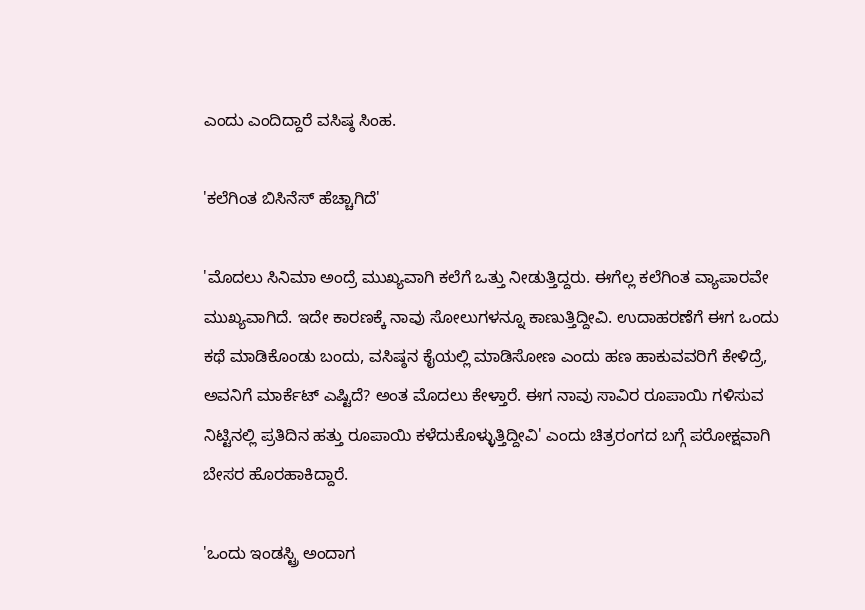ಎಂದು ಎಂದಿದ್ದಾರೆ ವಸಿಷ್ಠ ಸಿಂಹ.

'ಕಲೆಗಿಂತ ಬಿಸಿನೆಸ್‌ ಹೆಚ್ಚಾಗಿದೆ'

'ಮೊದಲು ಸಿನಿಮಾ ಅಂದ್ರೆ ಮುಖ್ಯವಾಗಿ ಕಲೆಗೆ ಒತ್ತು ನೀಡುತ್ತಿದ್ದರು. ಈಗೆಲ್ಲ ಕಲೆಗಿಂತ ವ್ಯಾಪಾರವೇ ಮುಖ್ಯವಾಗಿದೆ. ಇದೇ ಕಾರಣಕ್ಕೆ ನಾವು ಸೋಲುಗಳನ್ನೂ ಕಾಣುತ್ತಿದ್ದೀವಿ. ಉದಾಹರಣೆಗೆ ಈಗ ಒಂದು ಕಥೆ ಮಾಡಿಕೊಂಡು ಬಂದು, ವಸಿಷ್ಠನ ಕೈಯಲ್ಲಿ ಮಾಡಿಸೋಣ ಎಂದು ಹಣ ಹಾಕುವವರಿಗೆ ಕೇಳಿದ್ರೆ, ಅವನಿಗೆ ಮಾರ್ಕೆಟ್‌ ಎಷ್ಟಿದೆ? ಅಂತ ಮೊದಲು ಕೇಳ್ತಾರೆ. ಈಗ ನಾವು ಸಾವಿರ ರೂಪಾಯಿ ಗಳಿಸುವ ನಿಟ್ಟಿನಲ್ಲಿ ಪ್ರತಿದಿನ ಹತ್ತು ರೂಪಾಯಿ ಕಳೆದುಕೊಳ್ಳುತ್ತಿದ್ದೀವಿ' ಎಂದು ಚಿತ್ರರಂಗದ ಬಗ್ಗೆ ಪರೋಕ್ಷವಾಗಿ ಬೇಸರ ಹೊರಹಾಕಿದ್ದಾರೆ.

'ಒಂದು ಇಂಡಸ್ಟ್ರಿ ಅಂದಾಗ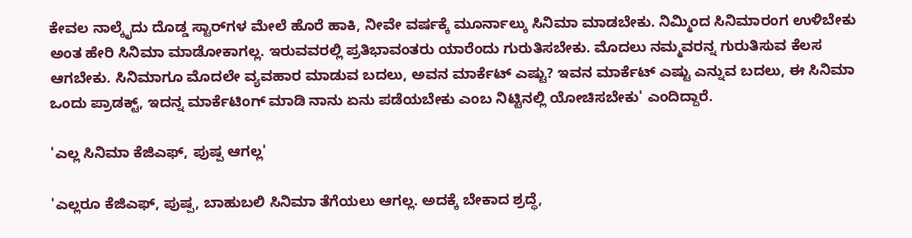ಕೇವಲ ನಾಲ್ಕೈದು ದೊಡ್ಡ ಸ್ಟಾರ್‌ಗಳ ಮೇಲೆ ಹೊರೆ ಹಾಕಿ, ನೀವೇ ವರ್ಷಕ್ಕೆ ಮೂರ್ನಾಲ್ಕು ಸಿನಿಮಾ ಮಾಡಬೇಕು. ನಿಮ್ಮಿಂದ ಸಿನಿಮಾರಂಗ ಉಳಿಬೇಕು ಅಂತ ಹೇರಿ ಸಿನಿಮಾ ಮಾಡೋಕಾಗಲ್ಲ. ಇರುವವರಲ್ಲಿ ಪ್ರತಿಭಾವಂತರು ಯಾರೆಂದು ಗುರುತಿಸಬೇಕು. ಮೊದಲು ನಮ್ಮವರನ್ನ ಗುರುತಿಸುವ ಕೆಲಸ ಆಗಬೇಕು. ಸಿನಿಮಾಗೂ ಮೊದಲೇ ವ್ಯವಹಾರ ಮಾಡುವ ಬದಲು, ಅವನ ಮಾರ್ಕೆಟ್‌ ಎಷ್ಟು? ಇವನ ಮಾರ್ಕೆಟ್‌ ಎಷ್ಟು ಎನ್ನುವ ಬದಲು, ಈ ಸಿನಿಮಾ ಒಂದು ಪ್ರಾಡಕ್ಟ್‌, ಇದನ್ನ ಮಾರ್ಕೆಟಿಂಗ್‌ ಮಾಡಿ ನಾನು ಏನು ಪಡೆಯಬೇಕು ಎಂಬ ನಿಟ್ಟಿನಲ್ಲಿ ಯೋಚಿಸಬೇಕು' ಎಂದಿದ್ದಾರೆ.

'ಎಲ್ಲ ಸಿನಿಮಾ ಕೆಜಿಎಫ್‌, ಪುಷ್ಪ ಆಗಲ್ಲ'

'ಎಲ್ಲರೂ ಕೆಜಿಎಫ್‌, ಪುಷ್ಪ, ಬಾಹುಬಲಿ ಸಿನಿಮಾ ತೆಗೆಯಲು ಆಗಲ್ಲ. ಅದಕ್ಕೆ ಬೇಕಾದ ಶ್ರದ್ಧೆ,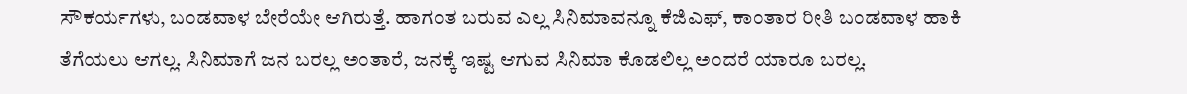ಸೌಕರ್ಯಗಳು, ಬಂಡವಾಳ ಬೇರೆಯೇ ಆಗಿರುತ್ತೆ. ಹಾಗಂತ ಬರುವ ಎಲ್ಲ ಸಿನಿಮಾವನ್ನೂ ಕೆಜಿಎಫ್‌, ಕಾಂತಾರ ರೀತಿ ಬಂಡವಾಳ ಹಾಕಿ ತೆಗೆಯಲು ಆಗಲ್ಲ. ಸಿನಿಮಾಗೆ ಜನ ಬರಲ್ಲ ಅಂತಾರೆ, ಜನಕ್ಕೆ ಇಷ್ಟ ಆಗುವ ಸಿನಿಮಾ ಕೊಡಲಿಲ್ಲ ಅಂದರೆ ಯಾರೂ ಬರಲ್ಲ.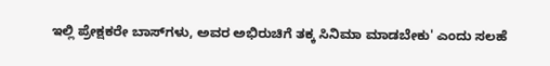ಇಲ್ಲಿ ಪ್ರೇಕ್ಷಕರೇ ಬಾಸ್‌ಗಳು, ಅವರ ಅಭಿರುಚಿಗೆ ತಕ್ಕ ಸಿನಿಮಾ ಮಾಡಬೇಕು' ಎಂದು ಸಲಹೆ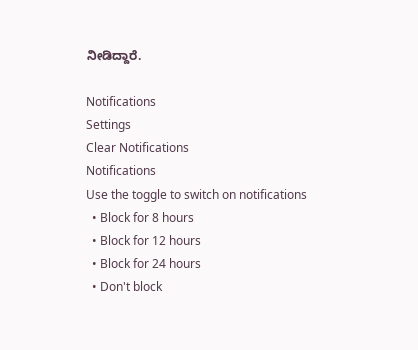ನೀಡಿದ್ದಾರೆ.

Notifications
Settings
Clear Notifications
Notifications
Use the toggle to switch on notifications
  • Block for 8 hours
  • Block for 12 hours
  • Block for 24 hours
  • Don't block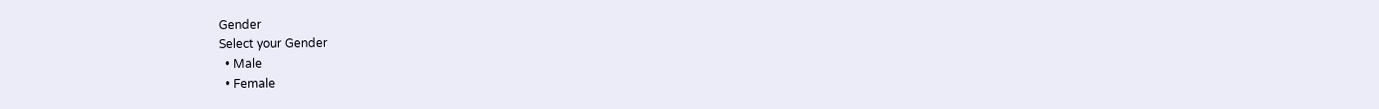Gender
Select your Gender
  • Male
  • Female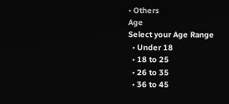• Others
Age
Select your Age Range
  • Under 18
  • 18 to 25
  • 26 to 35
  • 36 to 45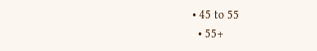• 45 to 55
  • 55+